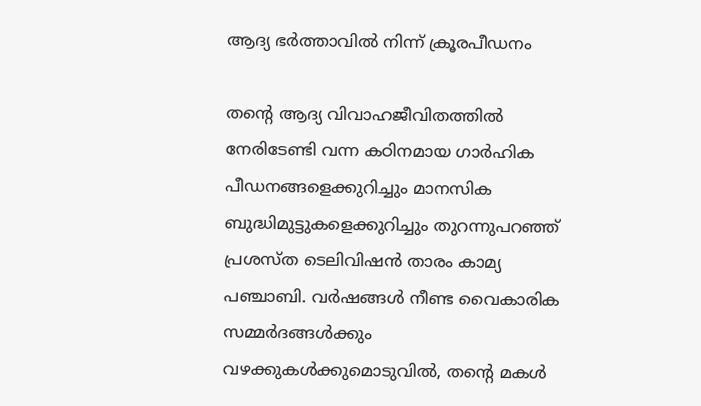ആദ്യ ഭർത്താവിൽ നിന്ന് ക്രൂരപീഡനം

തന്റെ ആദ്യ വിവാഹജീവിതത്തിൽ നേരിടേണ്ടി വന്ന കഠിനമായ ഗാർഹിക പീഡനങ്ങളെക്കുറിച്ചും മാനസിക ബുദ്ധിമുട്ടുകളെക്കുറിച്ചും തുറന്നുപറഞ്ഞ് പ്രശസ്ത ടെലിവിഷൻ താരം കാമ്യ പഞ്ചാബി. വർഷങ്ങൾ നീണ്ട വൈകാരിക സമ്മർദങ്ങൾക്കും വഴക്കുകൾക്കുമൊടുവിൽ, തന്റെ മകൾ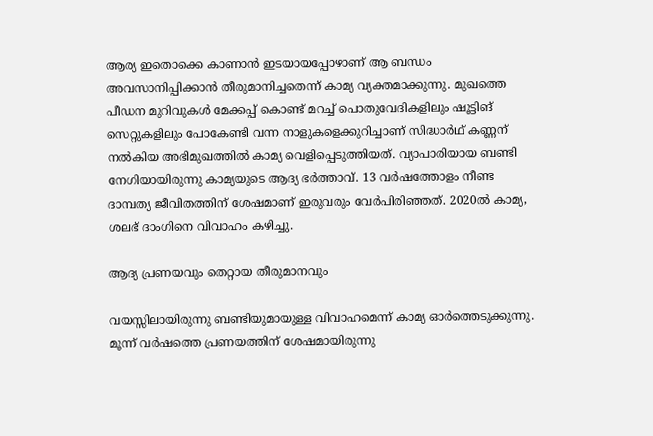ആര്യ ഇതൊക്കെ കാണാൻ ഇടയായപ്പോഴാണ് ആ ബന്ധം അവസാനിപ്പിക്കാൻ തീരുമാനിച്ചതെന്ന് കാമ്യ വ്യക്തമാക്കുന്നു. മുഖത്തെ പീഡന മുറിവുകൾ മേക്കപ്പ് കൊണ്ട് മറച്ച് പൊതുവേദികളിലും ഷൂട്ടിങ് സെറ്റുകളിലും പോകേണ്ടി വന്ന നാളുകളെക്കുറിച്ചാണ് സിദ്ധാർഥ് കണ്ണന് നൽകിയ അഭിമുഖത്തിൽ കാമ്യ വെളിപ്പെടുത്തിയത്. വ്യാപാരിയായ ബണ്ടി നേഗിയായിരുന്നു കാമ്യയുടെ ആദ്യ ഭർത്താവ്. 13 വർഷത്തോളം നീണ്ട ദാമ്പത്യ ജീവിതത്തിന് ശേഷമാണ് ഇരുവരും വേർപിരിഞ്ഞത്. 2020ൽ കാമ്യ, ശലഭ് ദാംഗിനെ വിവാഹം കഴിച്ചു.

ആദ്യ പ്രണയവും തെറ്റായ തീരുമാനവും

വയസ്സിലായിരുന്നു ബണ്ടിയുമായുള്ള വിവാഹമെന്ന് കാമ്യ ഓർത്തെടുക്കുന്നു. മൂന്ന് വർഷത്തെ പ്രണയത്തിന് ശേഷമായിരുന്നു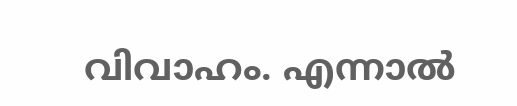വിവാഹം. എന്നാൽ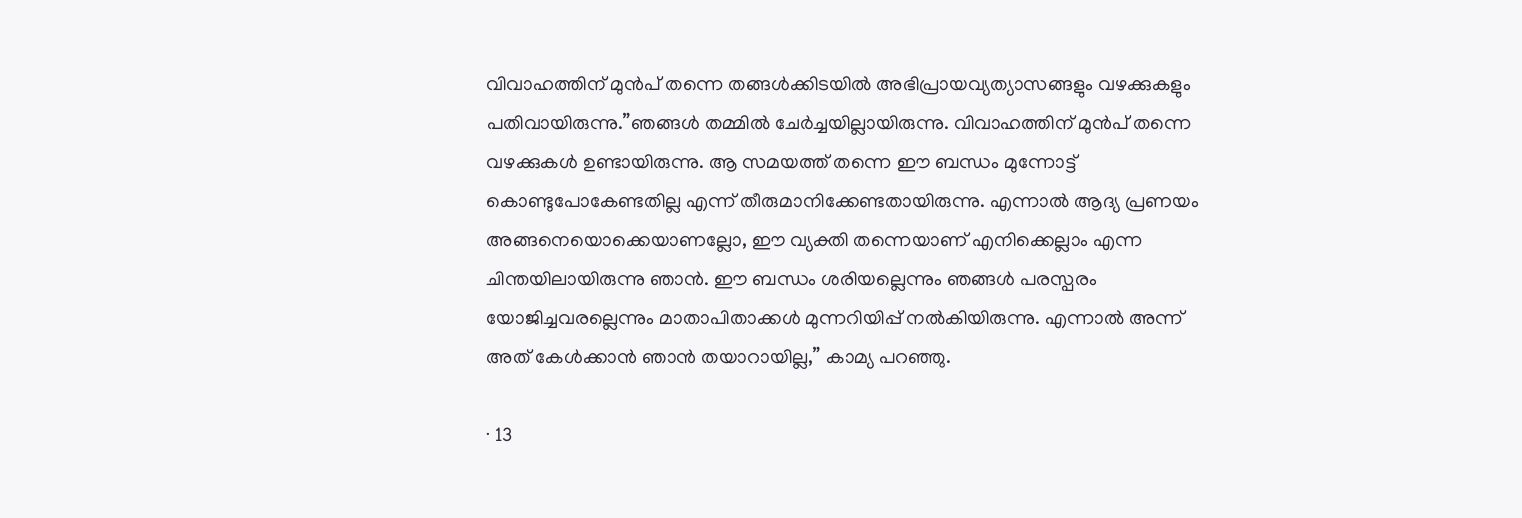വിവാഹത്തിന് മുൻപ് തന്നെ തങ്ങൾക്കിടയിൽ അഭിപ്രായവ്യത്യാസങ്ങളും വഴക്കുകളും പതിവായിരുന്നു.”ഞങ്ങൾ തമ്മിൽ ചേർച്ചയില്ലായിരുന്നു. വിവാഹത്തിന് മുൻപ് തന്നെ വഴക്കുകൾ ഉണ്ടായിരുന്നു. ആ സമയത്ത് തന്നെ ഈ ബന്ധം മുന്നോട്ട് കൊണ്ടുപോകേണ്ടതില്ല എന്ന് തീരുമാനിക്കേണ്ടതായിരുന്നു. എന്നാൽ ആദ്യ പ്രണയം അങ്ങനെയൊക്കെയാണല്ലോ, ഈ വ്യക്തി തന്നെയാണ് എനിക്കെല്ലാം എന്ന ചിന്തയിലായിരുന്നു ഞാൻ. ഈ ബന്ധം ശരിയല്ലെന്നും ഞങ്ങൾ പരസ്പരം യോജിച്ചവരല്ലെന്നും മാതാപിതാക്കൾ മുന്നറിയിപ്പ് നൽകിയിരുന്നു. എന്നാൽ അന്ന് അത് കേൾക്കാൻ ഞാൻ തയാറായില്ല,” കാമ്യ പറഞ്ഞു.

∙ 13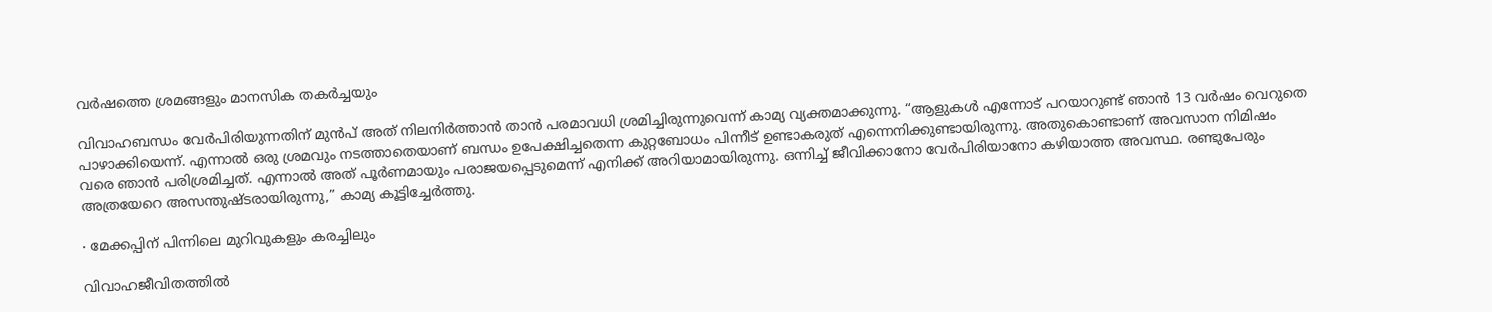വർഷത്തെ ശ്രമങ്ങളും മാനസിക തകർച്ചയും

വിവാഹബന്ധം വേർപിരിയുന്നതിന് മുൻപ് അത് നിലനിർത്താൻ താൻ പരമാവധി ശ്രമിച്ചിരുന്നുവെന്ന് കാമ്യ വ്യക്തമാക്കുന്നു. “ആളുകൾ എന്നോട് പറയാറുണ്ട് ഞാൻ 13 വർഷം വെറുതെ പാഴാക്കിയെന്ന്. എന്നാൽ ഒരു ശ്രമവും നടത്താതെയാണ് ബന്ധം ഉപേക്ഷിച്ചതെന്ന കുറ്റബോധം പിന്നീട് ഉണ്ടാകരുത് എന്നെനിക്കുണ്ടായിരുന്നു. അതുകൊണ്ടാണ് അവസാന നിമിഷം വരെ ഞാൻ പരിശ്രമിച്ചത്. എന്നാൽ അത് പൂർണമായും പരാജയപ്പെടുമെന്ന് എനിക്ക് അറിയാമായിരുന്നു. ഒന്നിച്ച് ജീവിക്കാനോ വേർപിരിയാനോ കഴിയാത്ത അവസ്ഥ. രണ്ടുപേരും അത്രയേറെ അസന്തുഷ്ടരായിരുന്നു,” കാമ്യ കൂട്ടിച്ചേർത്തു.

∙ മേക്കപ്പിന് പിന്നിലെ മുറിവുകളും കരച്ചിലും

വിവാഹജീവിതത്തിൽ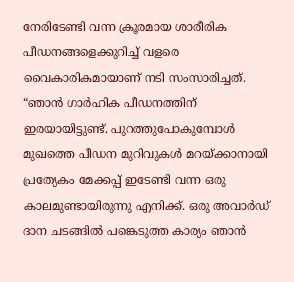നേരിടേണ്ടി വന്ന ക്രൂരമായ ശാരീരിക പീഡനങ്ങളെക്കുറിച്ച് വളരെ വൈകാരികമായാണ് നടി സംസാരിച്ചത്. “ഞാൻ ഗാർഹിക പീഡനത്തിന് ഇരയായിട്ടുണ്ട്. പുറത്തുപോകുമ്പോൾ മുഖത്തെ പീഡന മുറിവുകൾ മറയ്ക്കാനായി പ്രത്യേകം മേക്കപ്പ് ഇടേണ്ടി വന്ന ഒരു കാലമുണ്ടായിരുന്നു എനിക്ക്. ഒരു അവാർഡ് ദാന ചടങ്ങിൽ പങ്കെടുത്ത കാര്യം ഞാൻ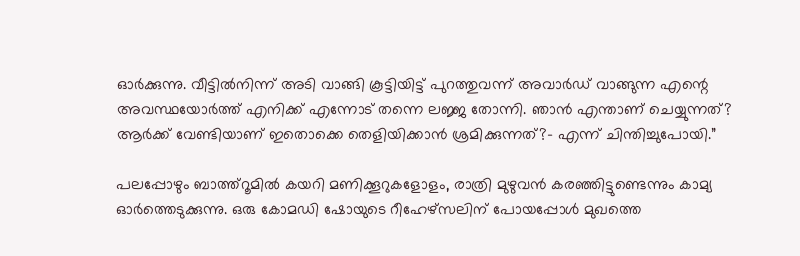ഓർക്കുന്നു. വീട്ടിൽനിന്ന് അടി വാങ്ങി കൂട്ടിയിട്ട് പുറത്തുവന്ന് അവാർഡ് വാങ്ങുന്ന എന്റെ അവസ്ഥയോർത്ത് എനിക്ക് എന്നോട് തന്നെ ലജ്ജ തോന്നി. ഞാൻ എന്താണ് ചെയ്യുന്നത്? ആർക്ക് വേണ്ടിയാണ് ഇതൊക്കെ തെളിയിക്കാൻ ശ്രമിക്കുന്നത്?– എന്ന് ‌ചിന്തിച്ചുപോയി.”

പലപ്പോഴും ബാത്ത്റൂമിൽ കയറി മണിക്കൂറുകളോളം, രാത്രി മുഴുവൻ കരഞ്ഞിട്ടുണ്ടെന്നും കാമ്യ ഓർത്തെടുക്കുന്നു. ഒരു കോമഡി ഷോയുടെ റീഹേഴ്സലിന് പോയപ്പോൾ മുഖത്തെ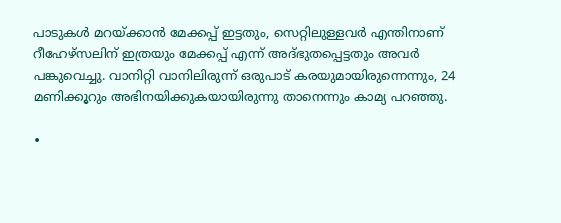പാടുകൾ മറയ്ക്കാൻ മേക്കപ്പ് ഇട്ടതും, സെറ്റിലുള്ളവർ എന്തിനാണ് റീഹേഴ്സലിന് ഇത്രയും മേക്കപ്പ് എന്ന് അദ്ഭുതപ്പെട്ടതും അവർ പങ്കുവെച്ചു. വാനിറ്റി വാനിലിരുന്ന് ഒരുപാട് കരയുമായിരുന്നെന്നും, 24 മണിക്കൂറും അഭിനയിക്കുകയായിരുന്നു താനെന്നും കാമ്യ പറഞ്ഞു.

∙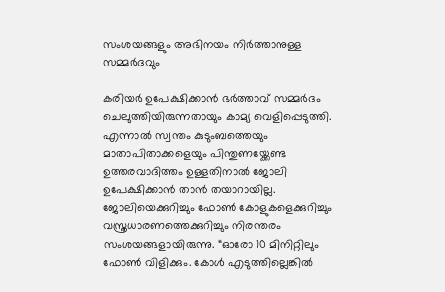സംശയങ്ങളും അഭിനയം നിർത്താനുള്ള സമ്മർദവും

കരിയർ ഉപേക്ഷിക്കാൻ ഭർത്താവ് സമ്മർദം ചെലുത്തിയിരുന്നതായും കാമ്യ വെളിപ്പെടുത്തി. എന്നാൽ സ്വന്തം കുടുംബത്തെയും മാതാപിതാക്കളെയും പിന്തുണയ്ക്കേണ്ട ഉത്തരവാദിത്തം ഉള്ളതിനാൽ ജോലി ഉപേക്ഷിക്കാൻ താൻ തയാറായില്ല. ജോലിയെക്കുറിച്ചും ഫോൺ കോളുകളെക്കുറിച്ചും വസ്ത്രധാരണത്തെക്കുറിച്ചും നിരന്തരം സംശയങ്ങളായിരുന്നു. “ഓരോ 10 മിനിറ്റിലും ഫോൺ വിളിക്കും. കോൾ എടുത്തില്ലെങ്കിൽ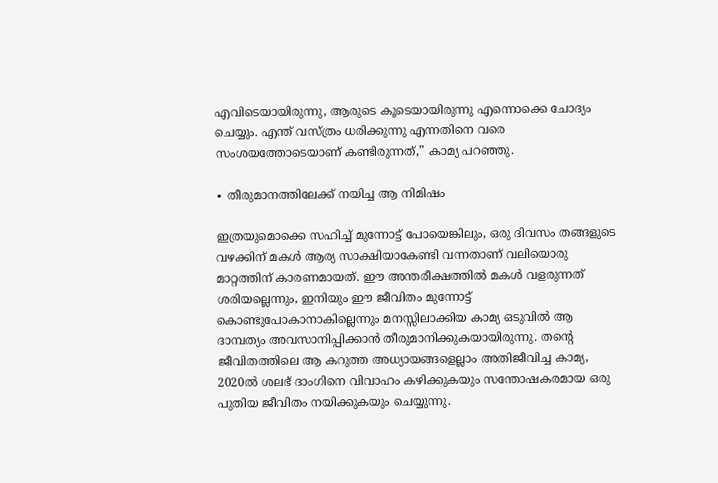എവിടെയായിരുന്നു, ആരുടെ കൂടെയായിരുന്നു എന്നൊക്കെ ചോദ്യം ചെയ്യും. എന്ത് വസ്ത്രം ധരിക്കുന്നു എന്നതിനെ വരെ സംശയത്തോടെയാണ് കണ്ടിരുന്നത്,” കാമ്യ പറഞ്ഞു.

∙ തീരുമാനത്തിലേക്ക് നയിച്ച ആ നിമിഷം

ഇത്രയുമൊക്കെ സഹിച്ച് മുന്നോട്ട് പോയെങ്കിലും, ഒരു ദിവസം തങ്ങളുടെ വഴക്കിന് മകൾ ആര്യ സാക്ഷിയാകേണ്ടി വന്നതാണ് വലിയൊരു മാറ്റത്തിന് കാരണമായത്. ഈ അന്തരീക്ഷത്തിൽ മകൾ വളരുന്നത് ശരിയല്ലെന്നും, ഇനിയും ഈ ജീവിതം മുന്നോട്ട് കൊണ്ടുപോകാനാകില്ലെന്നും മനസ്സിലാക്കിയ കാമ്യ ഒടുവിൽ ആ ദാമ്പത്യം അവസാനിപ്പിക്കാൻ തീരുമാനിക്കുകയായിരുന്നു. തന്റെ ജീവിതത്തിലെ ആ കറുത്ത അധ്യായങ്ങളെല്ലാം അതിജീവിച്ച കാമ്യ, 2020ൽ ശലഭ് ദാംഗിനെ വിവാഹം കഴിക്കുകയും സന്തോഷകരമായ ഒരു പുതിയ ജീവിതം നയിക്കുകയും ചെയ്യുന്നു.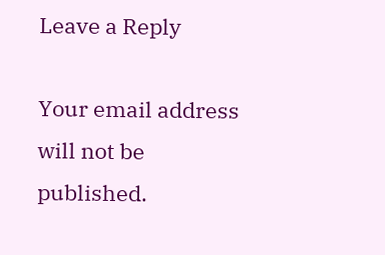Leave a Reply

Your email address will not be published.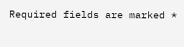Required fields are marked *